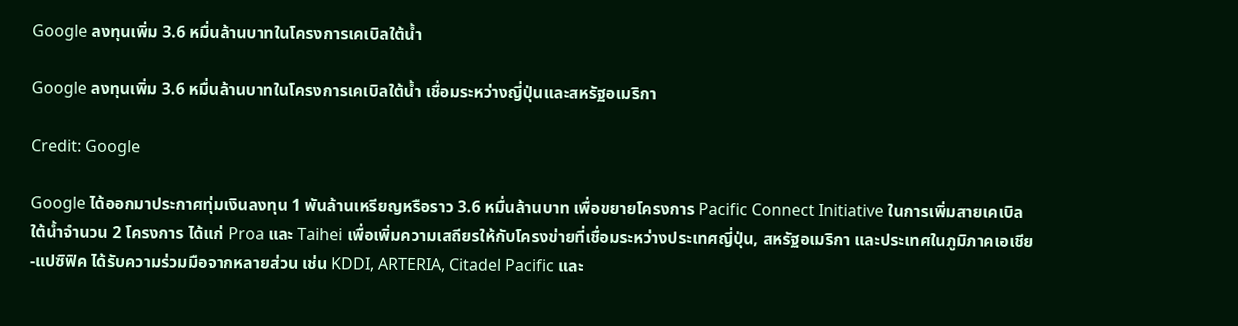Google ลงทุนเพิ่ม 3.6 หมื่นล้านบาทในโครงการเคเบิลใต้น้ำ

Google ลงทุนเพิ่ม 3.6 หมื่นล้านบาทในโครงการเคเบิลใต้น้ำ เชื่อมระหว่างญี่ปุ่นและสหรัฐอเมริกา

Credit: Google

Google ได้ออกมาประกาศทุ่มเงินลงทุน 1 พันล้านเหรียญหรือราว 3.6 หมื่นล้านบาท เพื่อขยายโครงการ Pacific Connect Initiative ในการเพิ่มสายเคเบิลใต้น้ำจำนวน 2 โครงการ ได้แก่ Proa และ Taihei เพื่อเพิ่มความเสถียรให้กับโครงข่ายที่เชื่อมระหว่างประเทศญี่ปุ่น, สหรัฐอเมริกา และประเทศในภูมิภาคเอเชีย-แปซิฟิค ได้รับความร่วมมือจากหลายส่วน เช่น KDDI, ARTERIA, Citadel Pacific และ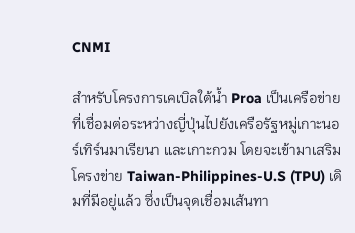CNMI

สำหรับโครงการเคเบิลใต้น้ำ Proa เป็นเครือข่ายที่เชื่อมต่อระหว่างญี่ปุ่นไปยังเครือรัฐหมู่เกาะนอร์เทิร์นมาเรียนา และเกาะกวม โดยจะเข้ามาเสริมโครงข่าย Taiwan-Philippines-U.S (TPU) เดิมที่มีอยู่แล้ว ซึ่งเป็นจุดเชื่อมเส้นทา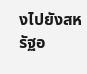งไปยังสหรัฐอ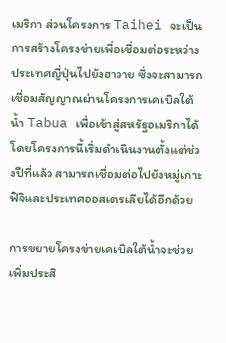เมริกา ส่วนโครงการ Taihei จะเป็นการสร้างโครงข่ายเพื่อเชื่อมต่อระหว่างประเทศญี่ปุ่นไปยังฮาวาย ซึ่งจะสามารถเชื่อมสัญญาณผ่านโครงการเคเบิลใต้น้ำ Tabua เพื่อเข้าสู่สหรัฐอเมริกาได้ โดยโครงการนี้เริ่มดำเนินงานตั้งแต่ช่วงปีที่แล้ว สามารถเชื่อมต่อไปยังหมู่เกาะฟิจิและประเทศออสเตรเลียได้อีกด้วย

การขยายโครงข่ายเคเบิลใต้น้ำจะช่วยเพิ่มประสิ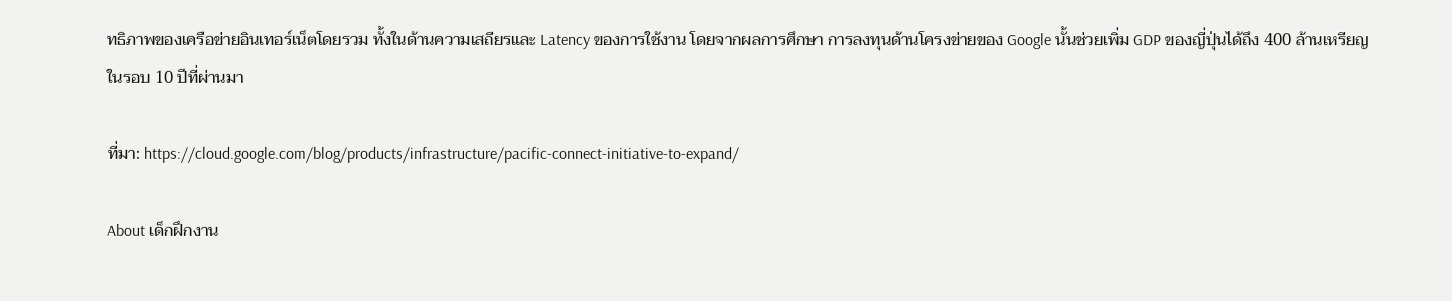ทธิภาพของเครือข่ายอินเทอร์เน็ตโดยรวม ทั้งในด้านความเสถียรและ Latency ของการใช้งาน โดยจากผลการศึกษา การลงทุนด้านโครงข่ายของ Google นั้นช่วยเพิ่ม GDP ของญี่ปุ่นได้ถึง 400 ล้านเหรียญในรอบ 10 ปีที่ผ่านมา

ที่มา: https://cloud.google.com/blog/products/infrastructure/pacific-connect-initiative-to-expand/

About เด็กฝึกงาน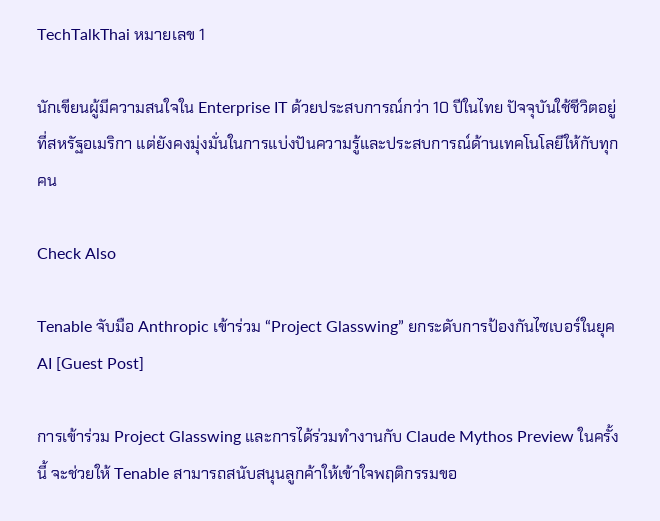TechTalkThai หมายเลข 1

นักเขียนผู้มีความสนใจใน Enterprise IT ด้วยประสบการณ์กว่า 10 ปีในไทย ปัจจุบันใช้ชีวิตอยู่ที่สหรัฐอเมริกา แต่ยังคงมุ่งมั่นในการแบ่งปันความรู้และประสบการณ์ด้านเทคโนโลยีให้กับทุกคน

Check Also

Tenable จับมือ Anthropic เข้าร่วม “Project Glasswing” ยกระดับการป้องกันไซเบอร์ในยุค AI [Guest Post]

การเข้าร่วม Project Glasswing และการได้ร่วมทำงานกับ Claude Mythos Preview ในครั้งนี้ จะช่วยให้ Tenable สามารถสนับสนุนลูกค้าให้เข้าใจพฤติกรรมขอ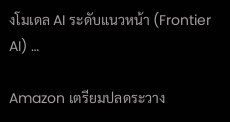งโมเดล AI ระดับแนวหน้า (Frontier AI) …

Amazon เตรียมปลดระวาง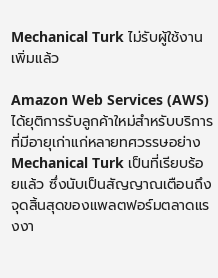Mechanical Turk ไม่รับผู้ใช้งานเพิ่มแล้ว

Amazon Web Services (AWS) ได้ยุติการรับลูกค้าใหม่สำหรับบริการที่มีอายุเก่าแก่หลายทศวรรษอย่าง Mechanical Turk เป็นที่เรียบร้อยแล้ว ซึ่งนับเป็นสัญญาณเตือนถึงจุดสิ้นสุดของแพลตฟอร์มตลาดแรงงา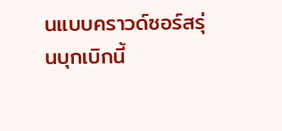นแบบคราวด์ซอร์สรุ่นบุกเบิกนี้